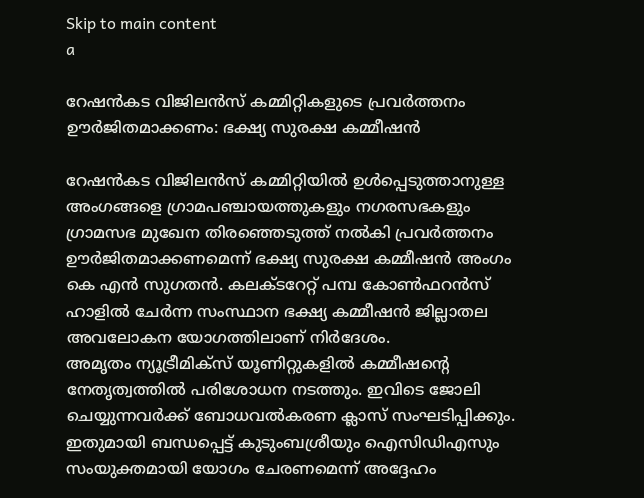Skip to main content
a

റേഷന്‍കട വിജിലന്‍സ് കമ്മിറ്റികളുടെ പ്രവര്‍ത്തനം ഊര്‍ജിതമാക്കണം: ഭക്ഷ്യ സുരക്ഷ കമ്മീഷന്‍

റേഷന്‍കട വിജിലന്‍സ് കമ്മിറ്റിയില്‍ ഉള്‍പ്പെടുത്താനുള്ള അംഗങ്ങളെ ഗ്രാമപഞ്ചായത്തുകളും നഗരസഭകളും ഗ്രാമസഭ മുഖേന തിരഞ്ഞെടുത്ത് നല്‍കി പ്രവര്‍ത്തനം ഊര്‍ജിതമാക്കണമെന്ന് ഭക്ഷ്യ സുരക്ഷ കമ്മീഷന്‍ അംഗം കെ എന്‍ സുഗതന്‍. കലക്ടറേറ്റ് പമ്പ കോണ്‍ഫറന്‍സ് ഹാളില്‍ ചേര്‍ന്ന സംസ്ഥാന ഭക്ഷ്യ കമ്മീഷന്‍ ജില്ലാതല അവലോകന യോഗത്തിലാണ് നിര്‍ദേശം.
അമൃതം ന്യൂട്രീമിക്സ് യൂണിറ്റുകളില്‍ കമ്മീഷന്റെ നേതൃത്വത്തില്‍ പരിശോധന നടത്തും. ഇവിടെ ജോലി ചെയ്യുന്നവര്‍ക്ക് ബോധവല്‍കരണ ക്ലാസ് സംഘടിപ്പിക്കും. ഇതുമായി ബന്ധപ്പെട്ട് കുടുംബശ്രീയും ഐസിഡിഎസും സംയുക്തമായി യോഗം ചേരണമെന്ന് അദ്ദേഹം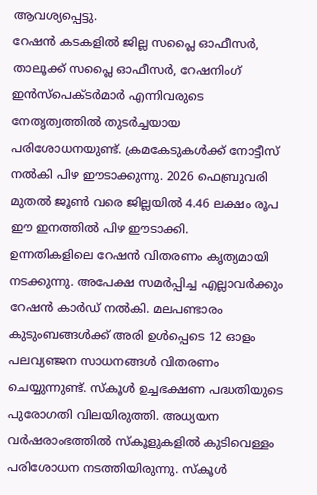ആവശ്യപ്പെട്ടു.
റേഷന്‍ കടകളില്‍ ജില്ല സപ്ലൈ ഓഫീസര്‍, താലൂക്ക് സപ്ലൈ ഓഫീസര്‍, റേഷനിംഗ് ഇന്‍സ്പെക്ടര്‍മാര്‍ എന്നിവരുടെ നേതൃത്വത്തില്‍ തുടര്‍ച്ചയായ പരിശോധനയുണ്ട്. ക്രമകേടുകള്‍ക്ക് നോട്ടീസ് നല്‍കി പിഴ ഈടാക്കുന്നു. 2026 ഫെബ്രുവരി മുതല്‍ ജൂണ്‍ വരെ ജില്ലയില്‍ 4.46 ലക്ഷം രൂപ ഈ ഇനത്തില്‍ പിഴ ഈടാക്കി.
ഉന്നതികളിലെ റേഷന്‍ വിതരണം കൃത്യമായി നടക്കുന്നു. അപേക്ഷ സമര്‍പ്പിച്ച എല്ലാവര്‍ക്കും റേഷന്‍ കാര്‍ഡ് നല്‍കി. മലപണ്ടാരം കുടുംബങ്ങള്‍ക്ക് അരി ഉള്‍പ്പെടെ 12 ഓളം പലവ്യഞ്ജന സാധനങ്ങള്‍ വിതരണം ചെയ്യുന്നുണ്ട്. സ്‌കൂള്‍ ഉച്ചഭക്ഷണ പദ്ധതിയുടെ പുരോഗതി വിലയിരുത്തി. അധ്യയന വര്‍ഷരാംഭത്തില്‍ സ്‌കൂളുകളില്‍ കുടിവെള്ളം പരിശോധന നടത്തിയിരുന്നു. സ്‌കൂള്‍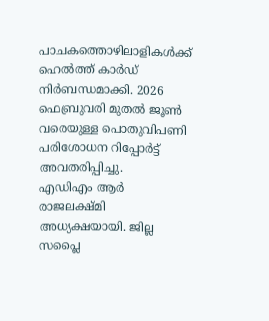പാചകത്തൊഴിലാളികള്‍ക്ക് ഹെല്‍ത്ത് കാര്‍ഡ് നിര്‍ബന്ധമാക്കി. 2026 ഫെബ്രുവരി മുതല്‍ ജൂണ്‍ വരെയുള്ള പൊതുവിപണി പരിശോധന റിപ്പോര്‍ട്ട് അവതരിപ്പിച്ചു.
എഡിഎം ആര്‍ രാജലക്ഷ്മി അധ്യക്ഷയായി. ജില്ല സപ്ലൈ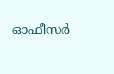ഓഫീസര്‍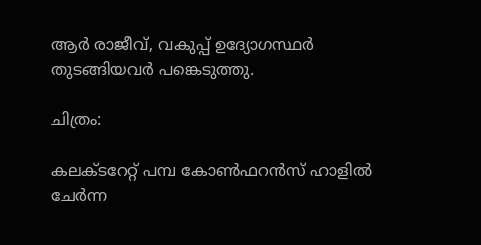ആര്‍ രാജീവ്, വകുപ്പ് ഉദ്യോഗസ്ഥര്‍ തുടങ്ങിയവര്‍ പങ്കെടുത്തു.

ചിത്രം:

കലക്ടറേറ്റ് പമ്പ കോണ്‍ഫറന്‍സ് ഹാളില്‍ ചേര്‍ന്ന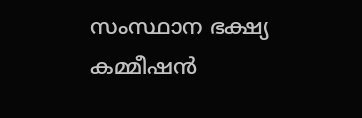സംസ്ഥാന ഭക്ഷ്യ കമ്മീഷന്‍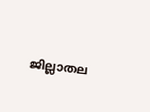ജില്ലാതല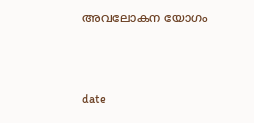അവലോകന യോഗം



date